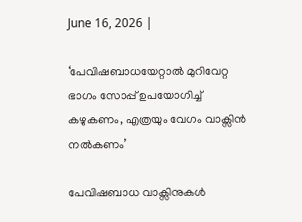June 16, 2026 |

‘പേവിഷബാധയേറ്റാൽ മുറിവേറ്റ ഭാഗം സോപ്പ് ഉപയോഗിച്ച് കഴുകണം, എത്രയും വേഗം വാക്സിൻ നൽകണം’

പേവിഷബാധ വാക്സിനുകൾ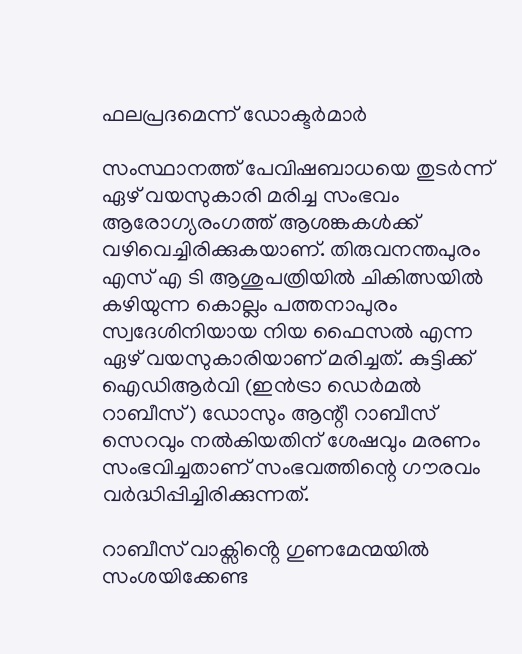ഫലപ്രദമെന്ന് ഡോക്ടർമാർ

സംസ്ഥാനത്ത് പേവിഷബാധയെ തുടർന്ന് ഏഴ് വയസുകാരി മരിച്ച സംഭവം ആരോഗ്യരംഗത്ത് ആശങ്കകൾക്ക് വഴിവെച്ചിരിക്കുകയാണ്. തിരുവനന്തപുരം എസ് എ ടി ആശുപത്രിയില്‍ ചികിത്സയില്‍ കഴിയുന്ന കൊല്ലം പത്തനാപുരം സ്വദേശിനിയായ നിയ ഫൈസൽ എന്ന ഏഴ് വയസുകാരിയാണ് മരിച്ചത്. കുട്ടിക്ക് ഐഡിആർവി (ഇൻട്രാ ഡെർമൽ റാബീസ്) ഡോസും ആന്റീ റാബീസ് സെറവും നൽകിയതിന് ശേഷവും മരണം സംഭവിച്ചതാണ് സംഭവത്തിന്റെ ഗൗരവം വർദ്ധിപ്പിച്ചിരിക്കുന്നത്.

റാബീസ് വാക്സിൻ്റെ ഗുണമേന്മയിൽ സംശയിക്കേണ്ട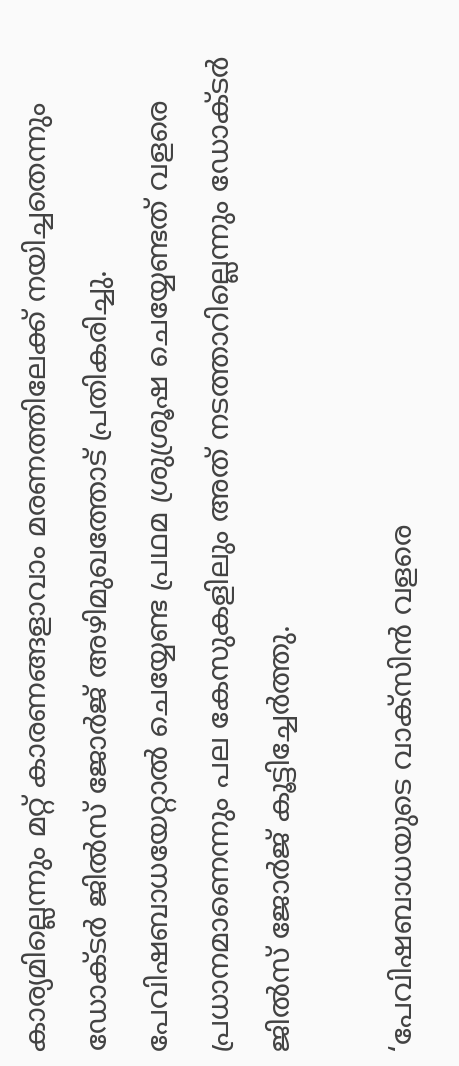കാര്യമില്ലെന്നും മറ്റ് കാരണങ്ങളാവാം മരണത്തിലേക്ക് നയിച്ചതെന്നും ഡോക്ടർ ജിൽസ് ജോർജ് അഴിമുഖത്തോട് പ്രതികരിച്ചു. പേവിഷബാധയേറ്റാൽ ചെയ്യേണ്ട പ്രഥമ ശ്രുശ്രൂഷ ചെയ്യേണ്ടത് വളരെ പ്രധാനമാണെന്നും പല കേസുകളിലും അത് നടത്താറില്ലെന്നും ഡോക്ടർ ജിൽസ് ജോർജ് കൂട്ടിച്ചേർത്തു.

‘പേവിഷബാധയുടെ വാക്സിൻ വളരെ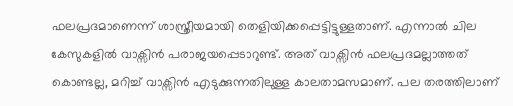ഫലപ്രദമാണെന്ന് ശാസ്ത്രീയമായി തെളിയിക്കപ്പെട്ടിട്ടുള്ളതാണ്. എന്നാൽ ചില കേസുകളിൽ വാക്സിൻ പരാജയപ്പെടാറുണ്ട്. അത് വാക്സിൻ ഫലപ്രദമല്ലാത്തത് കൊണ്ടല്ല, മറിച്ച് വാക്സിൻ എടുക്കുന്നതിലുള്ള കാലതാമസമാണ്. പല തരത്തിലാണ്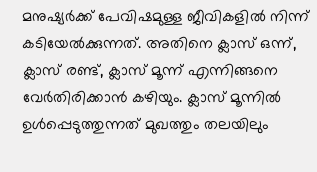മനുഷ്യർക്ക് പേവിഷമുള്ള ജീവികളിൽ നിന്ന് കടിയേൽക്കുന്നത്. അതിനെ ക്ലാസ് ഒന്ന്, ക്ലാസ് രണ്ട്, ക്ലാസ് മൂന്ന് എന്നിങ്ങനെ വേർതിരിക്കാൻ കഴിയും. ക്ലാസ് മൂന്നിൽ ഉൾപ്പെടുത്തുന്നത് മുഖത്തും തലയിലും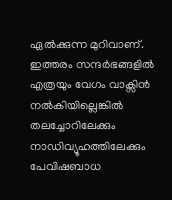ഏൽക്കുന്ന മുറിവാണ്. ഇത്തരം സന്ദർഭങ്ങളിൽ എത്രയും വേഗം വാക്സിൻ നൽകിയില്ലെങ്കിൽ തലച്ചോറിലേക്കും നാഡിവ്യൂഹത്തിലേക്കും പേവിഷബാധ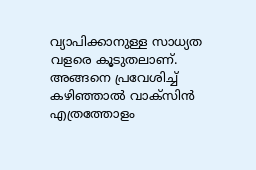വ്യാപിക്കാനുള്ള സാധ്യത വളരെ കൂടുതലാണ്. അങ്ങനെ പ്രവേശിച്ച് കഴിഞ്ഞാൽ വാക്സിൻ എത്രത്തോളം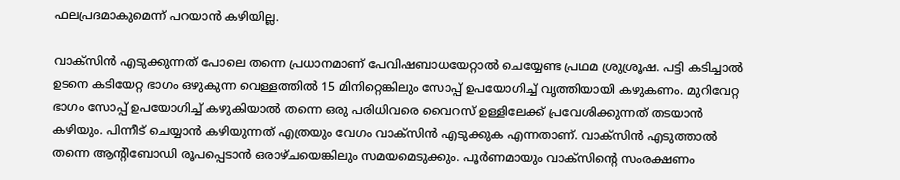ഫലപ്രദമാകുമെന്ന് പറയാൻ കഴിയില്ല.

വാക്സിൻ എടുക്കുന്നത് പോലെ തന്നെ പ്രധാനമാണ് പേവിഷബാധയേറ്റാൽ ചെയ്യേണ്ട പ്രഥമ ശ്രുശ്രൂഷ. പട്ടി കടിച്ചാൽ ഉടനെ കടിയേറ്റ ഭാഗം ഒഴുകുന്ന വെള്ളത്തിൽ 15 മിനിറ്റെങ്കിലും സോപ്പ് ഉപയോഗിച്ച് വൃത്തിയായി കഴുകണം. മുറിവേറ്റ ഭാഗം സോപ്പ് ഉപയോഗിച്ച് കഴുകിയാൽ തന്നെ ഒരു പരിധിവരെ വൈറസ് ഉള്ളിലേക്ക് പ്രവേശിക്കുന്നത് തടയാൻ കഴിയും. പിന്നീട് ചെയ്യാൻ കഴിയുന്നത് എത്രയും വേഗം വാക്സിൻ എടുക്കുക എന്നതാണ്. വാക്സിൻ എടുത്താൽ തന്നെ ആന്റിബോഡി രൂപപ്പെടാൻ ഒരാഴ്ചയെങ്കിലും സമയമെടുക്കും. പൂർണമായും വാക്സിന്റെ സംരക്ഷണം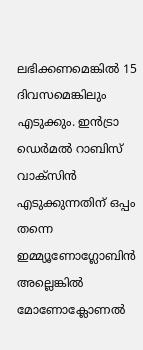ലഭിക്കണമെങ്കിൽ 15 ദിവസമെങ്കിലും എടുക്കും. ഇൻട്രാ ഡെർമൽ റാബിസ് വാക്സിൻ എടുക്കുന്നതിന് ഒപ്പം തന്നെ ഇമ്മ്യൂണോഗ്ലോബിൻ അല്ലെങ്കിൽ മോണോക്ലോണൽ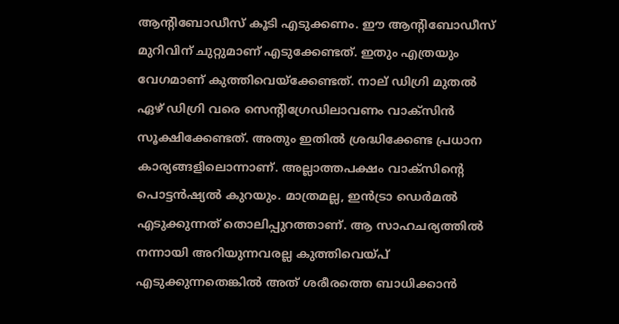ആൻ്റിബോഡീസ് കൂടി എടുക്കണം. ഈ ആൻ്റിബോഡീസ് മുറിവിന് ചുറ്റുമാണ് എടുക്കേണ്ടത്. ഇതും എത്രയും വേഗമാണ് കുത്തിവെയ്ക്കേണ്ടത്. നാല് ഡിഗ്രി മുതൽ ഏഴ് ഡിഗ്രി വരെ സെന്റിഗ്രേഡിലാവണം വാക്സിൻ സൂക്ഷിക്കേണ്ടത്. അതും ഇതിൽ ശ്രദ്ധിക്കേണ്ട പ്രധാന കാര്യങ്ങളിലൊന്നാണ്. അല്ലാത്തപക്ഷം വാക്സിന്റെ പൊട്ടൻഷ്യൽ കുറയും. മാത്രമല്ല, ഇൻട്രാ ഡെർമൽ എടുക്കുന്നത് തൊലിപ്പുറത്താണ്. ആ സാഹചര്യത്തിൽ നന്നായി അറിയുന്നവരല്ല കുത്തിവെയ്പ് എടുക്കുന്നതെങ്കിൽ അത് ശരീരത്തെ ബാധിക്കാൻ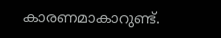കാരണമാകാറുണ്ട്.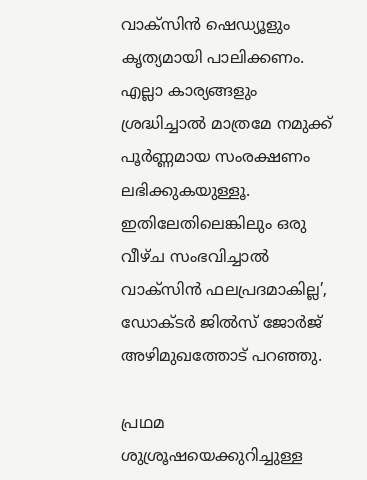വാക്സിൻ ഷെഡ്യൂളും കൃത്യമായി പാലിക്കണം. എല്ലാ കാര്യങ്ങളും ശ്രദ്ധിച്ചാൽ മാത്രമേ നമുക്ക് പൂർണ്ണമായ സംരക്ഷണം ലഭിക്കുകയുള്ളൂ. ഇതിലേതിലെങ്കിലും ഒരു വീഴ്ച സംഭവിച്ചാൽ വാക്സിൻ ഫലപ്രദമാകില്ല’, ഡോക്ടർ ജിൽസ് ജോർജ് അഴിമുഖത്തോട് പറഞ്ഞു.

പ്രഥമ ശുശ്രൂഷയെക്കുറിച്ചുള്ള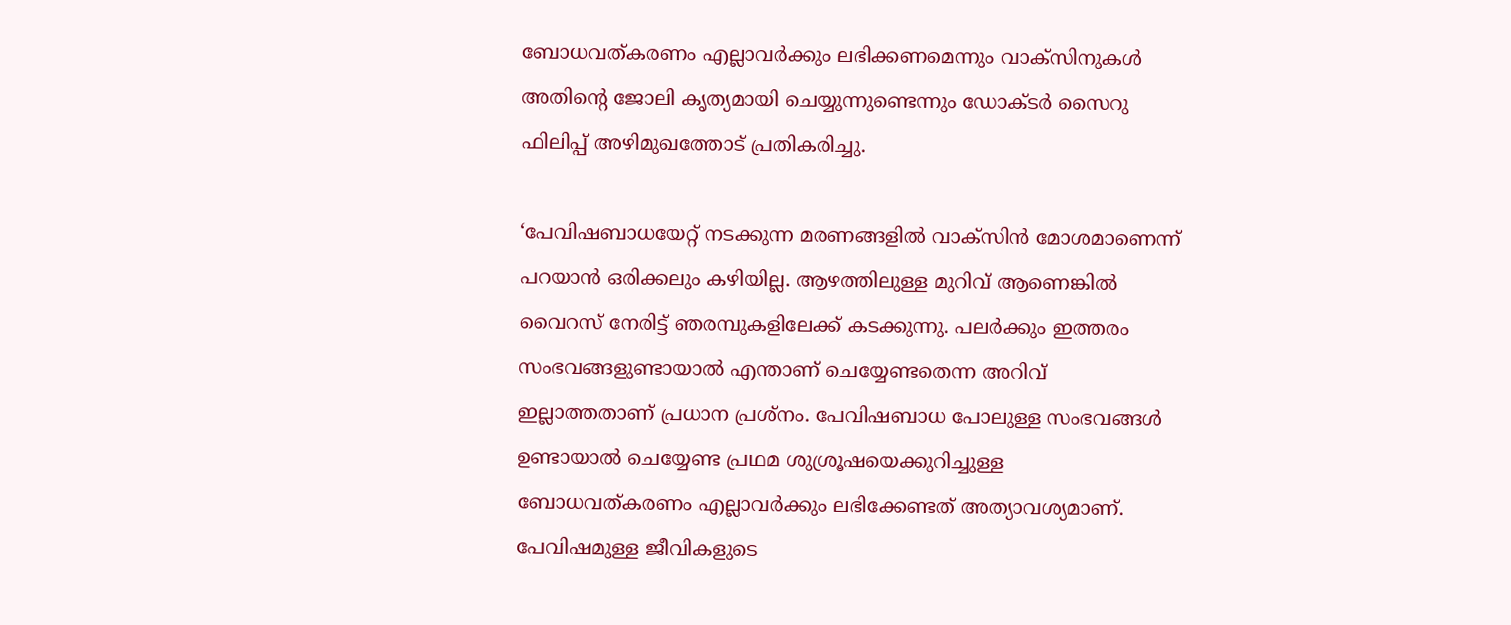ബോധവത്കരണം എല്ലാവർക്കും ലഭിക്കണമെന്നും വാക്സിനുകൾ അതിന്‍റെ ജോലി കൃത്യമായി ചെയ്യുന്നുണ്ടെന്നും ഡോക്ടർ സൈറു ഫിലിപ്പ് അഴിമുഖത്തോട് പ്രതികരിച്ചു.

‘പേവിഷബാധയേറ്റ് നടക്കുന്ന മരണങ്ങളിൽ വാക്സിൻ മോശമാണെന്ന് പറയാൻ ഒരിക്കലും കഴിയില്ല. ആഴത്തിലുള്ള മുറിവ് ആണെങ്കിൽ വൈറസ് നേരിട്ട് ഞരമ്പുകളിലേക്ക് കടക്കുന്നു. പലർക്കും ഇത്തരം സംഭവങ്ങളുണ്ടായാൽ എന്താണ് ചെയ്യേണ്ടതെന്ന അറിവ് ഇല്ലാത്തതാണ് പ്രധാന പ്രശ്നം. പേവിഷബാധ പോലുള്ള സംഭവങ്ങൾ ഉണ്ടായാൽ ചെയ്യേണ്ട പ്രഥമ ശുശ്രൂഷയെക്കുറിച്ചുള്ള ബോധവത്കരണം എല്ലാവർക്കും ലഭിക്കേണ്ടത് അത്യാവശ്യമാണ്. പേവിഷമുള്ള ജീവികളുടെ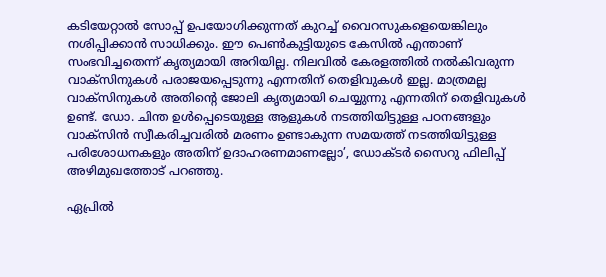കടിയേറ്റാൽ സോപ്പ് ഉപയോഗിക്കുന്നത് കുറച്ച് വൈറസുകളെയെങ്കിലും നശിപ്പിക്കാൻ സാധിക്കും. ഈ പെൺകുട്ടിയുടെ കേസിൽ എന്താണ് സംഭവിച്ചതെന്ന് കൃത്യമായി അറിയില്ല. നിലവിൽ കേരളത്തിൽ നൽകിവരുന്ന വാക്സിനുകൾ പരാജയപ്പെടുന്നു എന്നതിന് തെളിവുകൾ ഇല്ല. മാത്രമല്ല വാക്സിനുകൾ അതിന്‍റെ ജോലി കൃത്യമായി ചെയ്യുന്നു എന്നതിന് തെളിവുകൾ ഉണ്ട്. ഡോ. ചിന്ത ഉൾപ്പെടെയുള്ള ആളുകൾ നടത്തിയിട്ടുള്ള പഠനങ്ങളും വാക്സിൻ സ്വീകരിച്ചവരിൽ മരണം ഉണ്ടാകുന്ന സമയത്ത് നടത്തിയിട്ടുള്ള പരിശോധനകളും അതിന് ഉദാഹരണമാണല്ലോ’, ഡോക്ടർ സൈറു ഫിലിപ്പ് അഴിമുഖത്തോട് പറഞ്ഞു.

ഏപ്രിൽ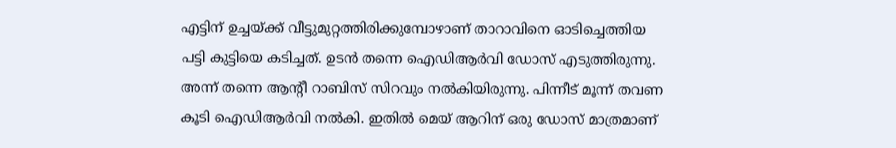എട്ടിന് ഉച്ചയ്ക്ക് വീട്ടുമുറ്റത്തിരിക്കുമ്പോഴാണ് താറാവിനെ ഓടിച്ചെത്തിയ പട്ടി കുട്ടിയെ കടിച്ചത്. ഉടൻ തന്നെ ഐഡിആർവി ഡോസ് എടുത്തിരുന്നു. അന്ന് തന്നെ ആന്‍റീ റാബിസ് സിറവും നൽകിയിരുന്നു. പിന്നീട് മൂന്ന് തവണ കൂടി ഐഡിആർവി നല്‍കി. ഇതിൽ മെയ് ആറിന് ഒരു ഡോസ് മാത്രമാണ്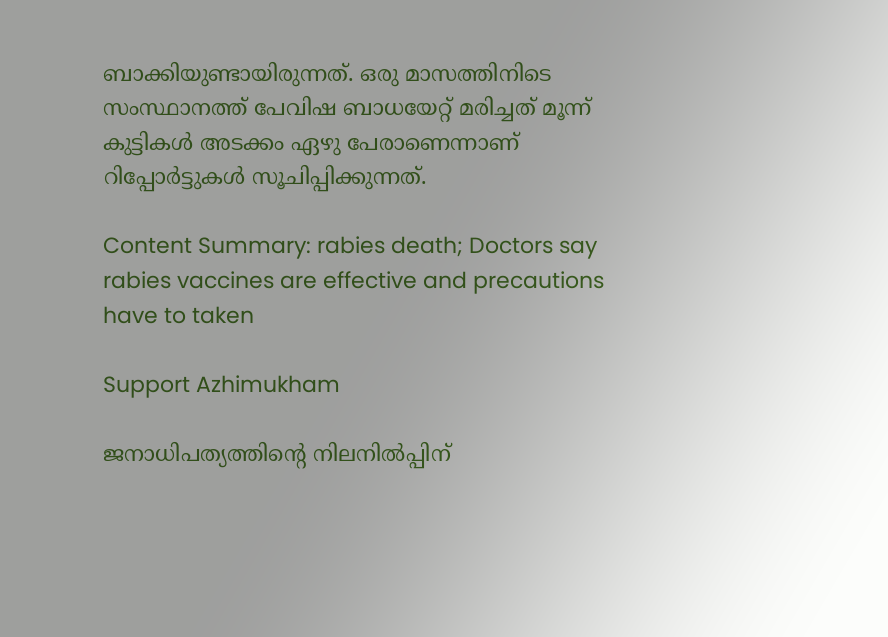ബാക്കിയുണ്ടായിരുന്നത്. ഒരു മാസത്തിനിടെ സംസ്ഥാനത്ത് പേവിഷ ബാധയേറ്റ് മരിച്ചത് മൂന്ന് കുട്ടികള്‍ അടക്കം ഏഴു പേരാണെന്നാണ് റിപ്പോർട്ടുകൾ സൂചിപ്പിക്കുന്നത്.

Content Summary: rabies death; Doctors say rabies vaccines are effective and precautions have to taken

Support Azhimukham

ജനാധിപത്യത്തിന്റെ നിലനിൽപ്പിന്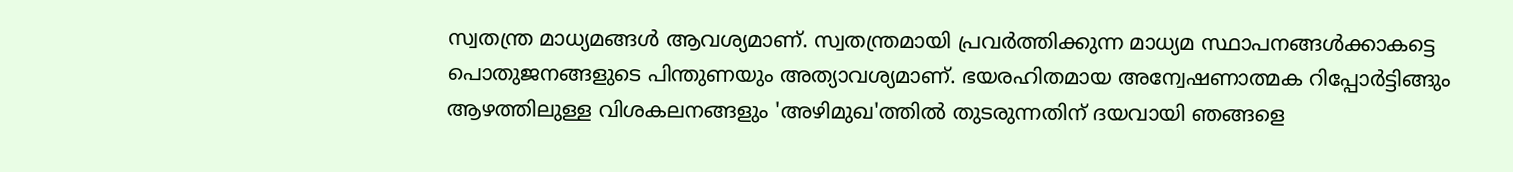സ്വതന്ത്ര മാധ്യമങ്ങൾ ആവശ്യമാണ്. സ്വതന്ത്രമായി പ്രവർത്തിക്കുന്ന മാധ്യമ സ്ഥാപനങ്ങൾക്കാകട്ടെ പൊതുജനങ്ങളുടെ പിന്തുണയും അത്യാവശ്യമാണ്. ഭയരഹിതമായ അന്വേഷണാത്മക റിപ്പോർട്ടിങ്ങും ആഴത്തിലുള്ള വിശകലനങ്ങളും 'അഴിമുഖ'ത്തിൽ തുടരുന്നതിന് ദയവായി ഞങ്ങളെ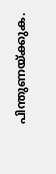പിന്തുണയ്ക്കുക.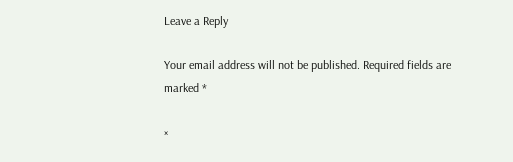Leave a Reply

Your email address will not be published. Required fields are marked *

×